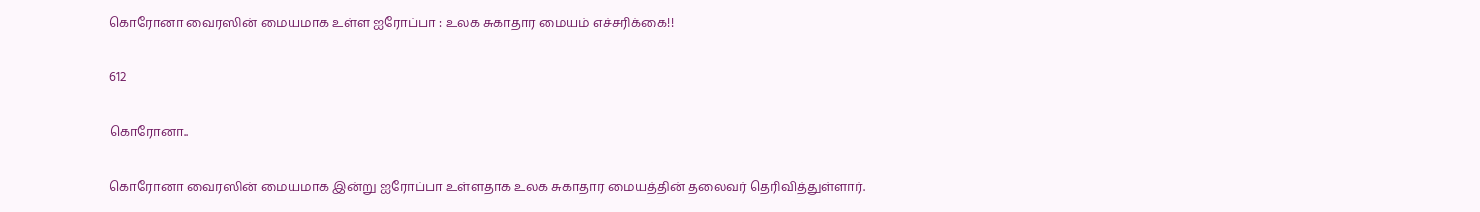கொரோனா வைரஸின் மையமாக உள்ள ஐரோப்பா : உலக சுகாதார மையம் எச்சரிக்கை!!

612

கொரோனா..

கொரோனா வைரஸின் மையமாக இன்று ஐரோப்பா உள்ளதாக உலக சுகாதார மையத்தின் தலைவர் தெரிவித்துள்ளார்.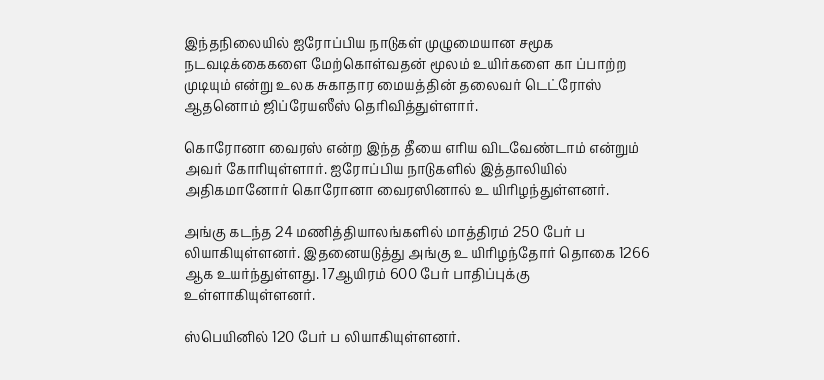இந்தநிலையில் ஐரோப்பிய நாடுகள் முழுமையான சமூக நடவடிக்கைகளை மேற்கொள்வதன் மூலம் உயிர்களை கா ப்பாற்ற முடியும் என்று உலக சுகாதார மையத்தின் தலைவர் டெட்ரோஸ் ஆதனொம் ஜிப்ரேயஸீஸ் தெரிவித்துள்ளார்.

கொரோனா வைரஸ் என்ற இந்த தீயை எரிய விடவேண்டாம் என்றும் அவர் கோரியுள்ளார். ஐரோப்பிய நாடுகளில் இத்தாலியில் அதிகமானோர் கொரோனா வைரஸினால் உ யிரிழந்துள்ளனர்.

அங்கு கடந்த 24 மணித்தியாலங்களில் மாத்திரம் 250 பேர் ப லியாகியுள்ளனர். இதனையடுத்து அங்கு உ யிரிழந்தோர் தொகை 1266 ஆக உயர்ந்துள்ளது. 17ஆயிரம் 600 பேர் பாதிப்புக்கு உள்ளாகியுள்ளனர்.

ஸ்பெயினில் 120 பேர் ப லியாகியுள்ளனர்.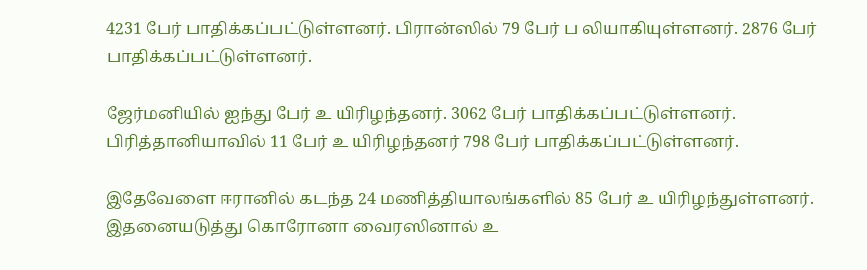4231 பேர் பாதிக்கப்பட்டுள்ளனர். பிரான்ஸில் 79 பேர் ப லியாகியுள்ளனர். 2876 பேர் பாதிக்கப்பட்டுள்ளனர்.

ஜேர்மனியில் ஐந்து பேர் உ யிரிழந்தனர். 3062 பேர் பாதிக்கப்பட்டுள்ளனர். பிரித்தானியாவில் 11 பேர் உ யிரிழந்தனர் 798 பேர் பாதிக்கப்பட்டுள்ளனர்.

இதேவேளை ஈரானில் கடந்த 24 மணித்தியாலங்களில் 85 பேர் உ யிரிழந்துள்ளனர். இதனையடுத்து கொரோனா வைரஸினால் உ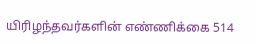யிரிழந்தவர்களின் எண்ணிக்கை 514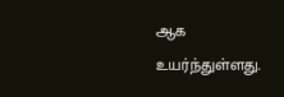ஆக உயர்ந்துள்ளது.